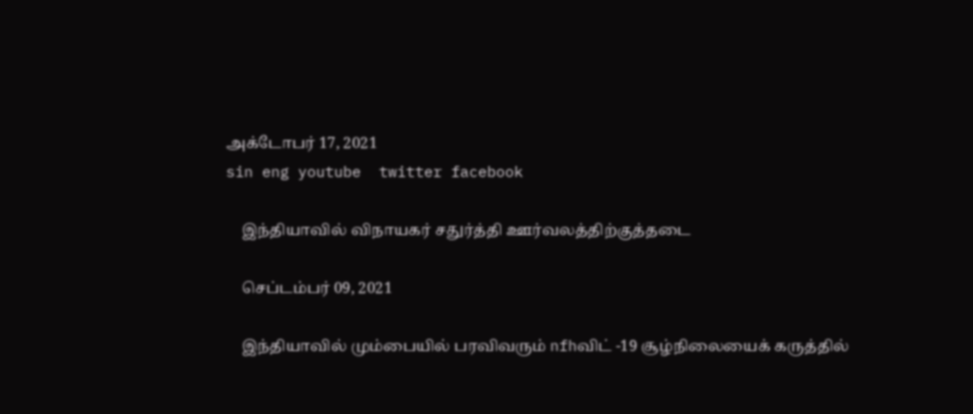அக்டோபர் 17, 2021
sin eng youtube  twitter facebook

    இந்தியாவில் விநாயகர் சதுர்த்தி ஊர்வலத்திற்குத்தடை

    செப்டம்பர் 09, 2021

    இந்தியாவில் மும்பையில் பரவிவரும் nfhவிட் -19 சூழ்நிலையைக் கருத்தில்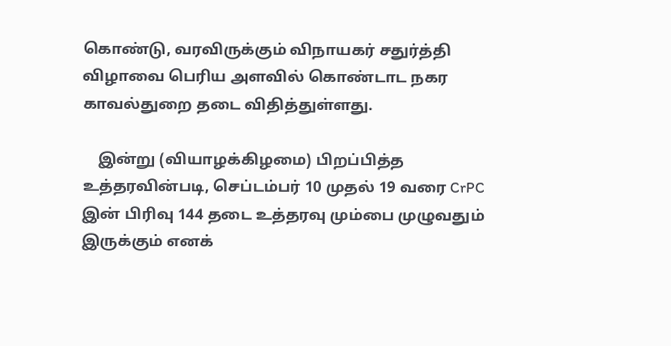கொண்டு, வரவிருக்கும் விநாயகர் சதுர்த்தி விழாவை பெரிய அளவில் கொண்டாட நகர காவல்துறை தடை விதித்துள்ளது.

    இன்று (வியாழக்கிழமை) பிறப்பித்த உத்தரவின்படி, செப்டம்பர் 10 முதல் 19 வரை CrPC இன் பிரிவு 144 தடை உத்தரவு மும்பை முழுவதும் இருக்கும் எனக்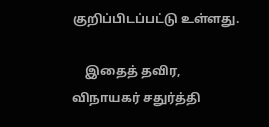குறிப்பிடப்பட்டு உள்ளது.

    இதைத் தவிர, விநாயகர் சதுர்த்தி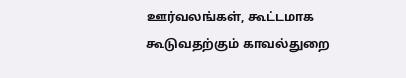ஊர்வலங்கள், கூட்டமாக கூடுவதற்கும் காவல்துறை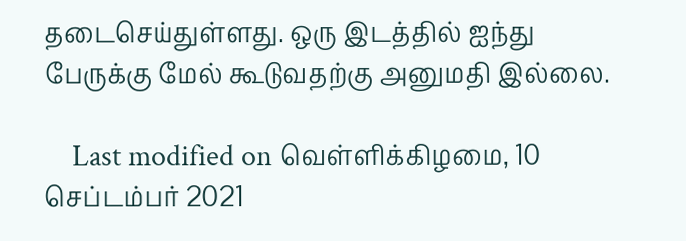தடைசெய்துள்ளது. ஒரு இடத்தில் ஐந்து பேருக்கு மேல் கூடுவதற்கு அனுமதி இல்லை.

    Last modified on வெள்ளிக்கிழமை, 10 செப்டம்பர் 2021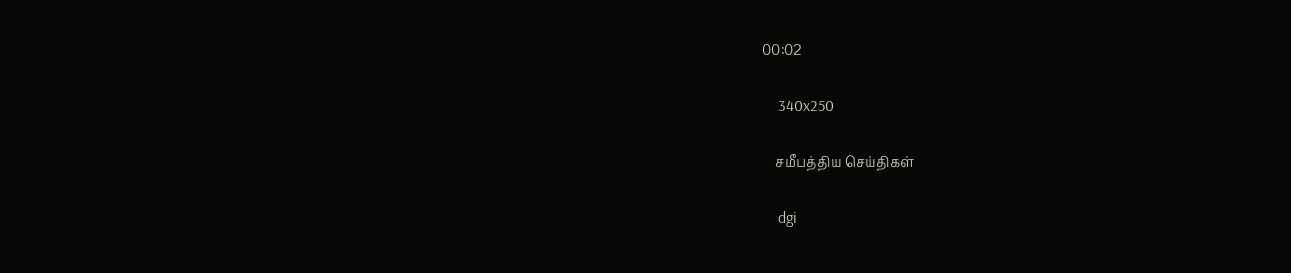00:02

    340x250

    சமீபத்திய செய்திகள்

    dgi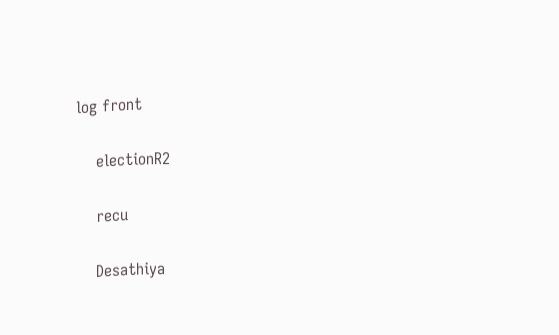log front

    electionR2

    recu

    Desathiya